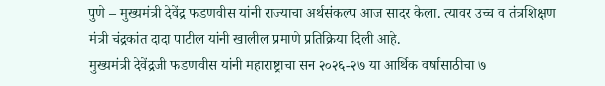पुणे – मुख्यमंत्री देवेंद्र फडणवीस यांनी राज्याचा अर्थसंकल्प आज सादर केला. त्यावर उच्च व तंत्रशिक्षण मंत्री चंद्रकांत दादा पाटील यांनी खालील प्रमाणे प्रतिक्रिया दिली आहे.
मुख्यमंत्री देवेंद्रजी फडणवीस यांनी महाराष्ट्राचा सन २०२६-२७ या आर्थिक वर्षासाठीचा ७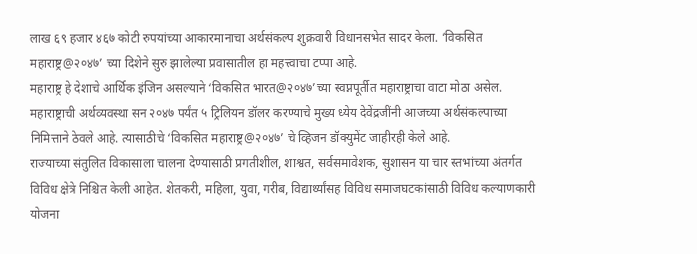लाख ६९ हजार ४६७ कोटी रुपयांच्या आकारमानाचा अर्थसंकल्प शुक्रवारी विधानसभेत सादर केला. ‘विकसित महाराष्ट्र@२०४७’ च्या दिशेने सुरु झालेल्या प्रवासातील हा महत्त्वाचा टप्पा आहे.
महाराष्ट्र हे देशाचे आर्थिक इंजिन असल्याने ‘विकसित भारत@२०४७’च्या स्वप्नपूर्तीत महाराष्ट्राचा वाटा मोठा असेल. महाराष्ट्राची अर्थव्यवस्था सन २०४७ पर्यंत ५ ट्रिलियन डॉलर करण्याचे मुख्य ध्येय देवेंद्रजींनी आजच्या अर्थसंकल्पाच्या निमित्ताने ठेवले आहे. त्यासाठीचे ‘विकसित महाराष्ट्र@२०४७’ चे व्हिजन डॉक्युमेंट जाहीरही केले आहे.
राज्याच्या संतुलित विकासाला चालना देण्यासाठी प्रगतीशील, शाश्वत, सर्वसमावेशक, सुशासन या चार स्तभांच्या अंतर्गत विविध क्षेत्रे निश्चित केली आहेत. शेतकरी, महिला, युवा, गरीब, विद्यार्थ्यांसह विविध समाजघटकांसाठी विविध कल्याणकारी योजना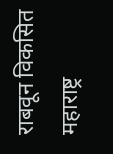राबवून विकसित महाराष्ट्र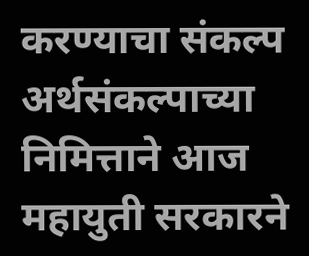करण्याचा संकल्प अर्थसंकल्पाच्या निमित्ताने आज महायुती सरकारने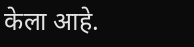केला आहे.